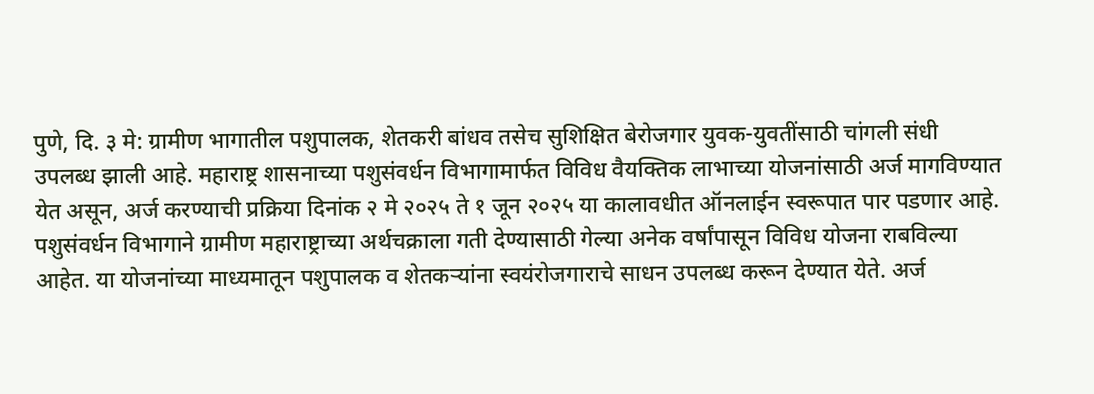पुणे, दि. ३ मे: ग्रामीण भागातील पशुपालक, शेतकरी बांधव तसेच सुशिक्षित बेरोजगार युवक-युवतींसाठी चांगली संधी उपलब्ध झाली आहे. महाराष्ट्र शासनाच्या पशुसंवर्धन विभागामार्फत विविध वैयक्तिक लाभाच्या योजनांसाठी अर्ज मागविण्यात येत असून, अर्ज करण्याची प्रक्रिया दिनांक २ मे २०२५ ते १ जून २०२५ या कालावधीत ऑनलाईन स्वरूपात पार पडणार आहे.
पशुसंवर्धन विभागाने ग्रामीण महाराष्ट्राच्या अर्थचक्राला गती देण्यासाठी गेल्या अनेक वर्षांपासून विविध योजना राबविल्या आहेत. या योजनांच्या माध्यमातून पशुपालक व शेतकऱ्यांना स्वयंरोजगाराचे साधन उपलब्ध करून देण्यात येते. अर्ज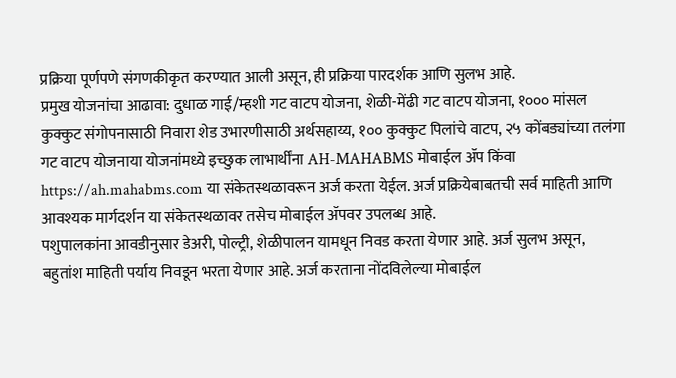प्रक्रिया पूर्णपणे संगणकीकृत करण्यात आली असून, ही प्रक्रिया पारदर्शक आणि सुलभ आहे.
प्रमुख योजनांचा आढावा: दुधाळ गाई/म्हशी गट वाटप योजना, शेळी-मेंढी गट वाटप योजना, १००० मांसल कुक्कुट संगोपनासाठी निवारा शेड उभारणीसाठी अर्थसहाय्य, १०० कुक्कुट पिलांचे वाटप, २५ कोंबड्यांच्या तलंगा गट वाटप योजनाया योजनांमध्ये इच्छुक लाभार्थींना AH-MAHABMS मोबाईल ॲप किंवा https://ah.mahabms.com या संकेतस्थळावरून अर्ज करता येईल. अर्ज प्रक्रियेबाबतची सर्व माहिती आणि आवश्यक मार्गदर्शन या संकेतस्थळावर तसेच मोबाईल ॲपवर उपलब्ध आहे.
पशुपालकांना आवडीनुसार डेअरी, पोल्ट्री, शेळीपालन यामधून निवड करता येणार आहे. अर्ज सुलभ असून, बहुतांश माहिती पर्याय निवडून भरता येणार आहे. अर्ज करताना नोंदविलेल्या मोबाईल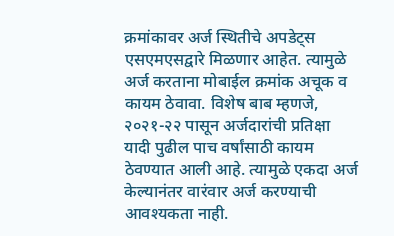क्रमांकावर अर्ज स्थितीचे अपडेट्स एसएमएसद्वारे मिळणार आहेत. त्यामुळे अर्ज करताना मोबाईल क्रमांक अचूक व कायम ठेवावा. विशेष बाब म्हणजे, २०२१-२२ पासून अर्जदारांची प्रतिक्षा यादी पुढील पाच वर्षांसाठी कायम ठेवण्यात आली आहे. त्यामुळे एकदा अर्ज केल्यानंतर वारंवार अर्ज करण्याची आवश्यकता नाही.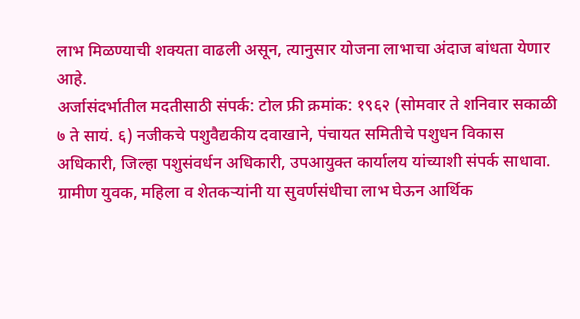लाभ मिळण्याची शक्यता वाढली असून, त्यानुसार योजना लाभाचा अंदाज बांधता येणार आहे.
अर्जासंदर्भातील मदतीसाठी संपर्क: टोल फ्री क्रमांक: १९६२ (सोमवार ते शनिवार सकाळी ७ ते सायं. ६) नजीकचे पशुवैद्यकीय दवाखाने, पंचायत समितीचे पशुधन विकास अधिकारी, जिल्हा पशुसंवर्धन अधिकारी, उपआयुक्त कार्यालय यांच्याशी संपर्क साधावा.
ग्रामीण युवक, महिला व शेतकऱ्यांनी या सुवर्णसंधीचा लाभ घेऊन आर्थिक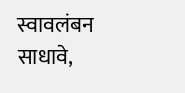स्वावलंबन साधावे,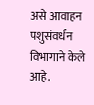असे आवाहन पशुसंवर्धन विभागाने केले आहे.